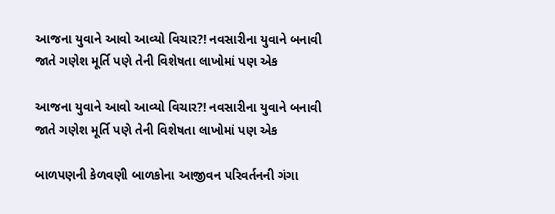આજના યુવાને આવો આવ્યો વિચાર?! નવસારીના યુવાને બનાવી જાતે ગણેશ મૂર્તિ પણે તેની વિશેષતા લાખોમાં પણ એક

આજના યુવાને આવો આવ્યો વિચાર?! નવસારીના યુવાને બનાવી જાતે ગણેશ મૂર્તિ પણે તેની વિશેષતા લાખોમાં પણ એક

બાળપણની કેળવણી બાળકોના આજીવન પરિવર્તનની ગંગા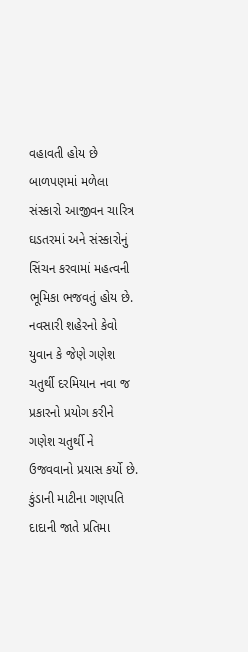વહાવતી હોય છે બાળપણમાં મળેલા સંસ્કારો આજીવન ચારિત્ર ઘડતરમાં અને સંસ્કારોનું સિંચન કરવામાં મહત્વની ભૂમિકા ભજવતું હોય છે. નવસારી શહેરનો કેવો યુવાન કે જેણે ગણેશ ચતુર્થી દરમિયાન નવા જ પ્રકારનો પ્રયોગ કરીને ગણેશ ચતુર્થી ને ઉજવવાનો પ્રયાસ કર્યો છે. કુંડાની માટીના ગણપતિ દાદાની જાતે પ્રતિમા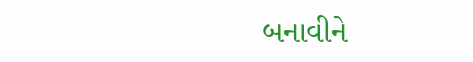બનાવીને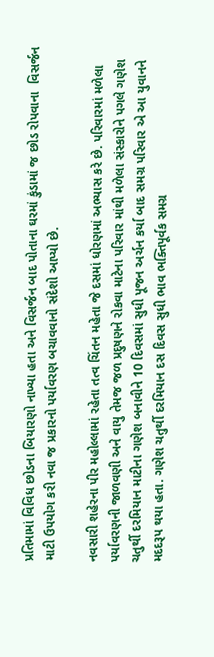પ્રતિમામાં વિવિધ છોડના બિયારણો નાખ્યા હતા અને વિસર્જન બાદ પોતાના ઘરમાં કુંડામાં જ છોડ રોપવાના  વિસર્જન માટી ઉપયોગ કરી નવા જ પ્રકારનો પર્યાવરણ બચાવવાનો સંદેશો આપ્યો છે.

નવસારી શહેરના પીર મહોલ્લામાં રહેતા તત્વ ચિંતન મહેતા જે દસમાં ધોરણમાં અભ્યાસ કરે છે. પરિવારમાં મળેલા પર્યાવરણની જાળવણી અને વાયુ તેમજ જળ પ્રદુષણને રોકવા માટેના પરિવાર માંથી મળેલા સંસ્કારોને પગલે ગણેશ ચતુર્થી દરમિયાન માટીના ગણેશ બનાવીને 10 દિવસમાં સુધી પૂજન અર્ચન કર્યા બાદ સમગ્ર પરિવાર એ આ યુવાનને મદદરૂપ થયા હતા. ગણેશ ચતુર્થી દરમિયાન દસ દિવસ સુધી ભાવ ભક્તિપૂર્વક સમગ્ર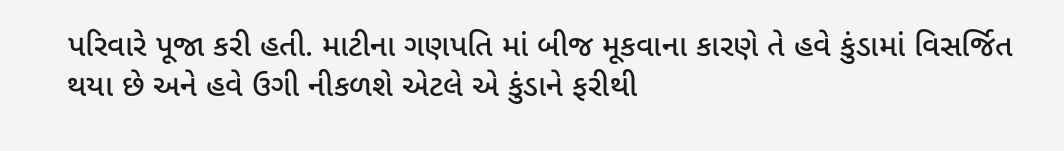પરિવારે પૂજા કરી હતી. માટીના ગણપતિ માં બીજ મૂકવાના કારણે તે હવે કુંડામાં વિસર્જિત થયા છે અને હવે ઉગી નીકળશે એટલે એ કુંડાને ફરીથી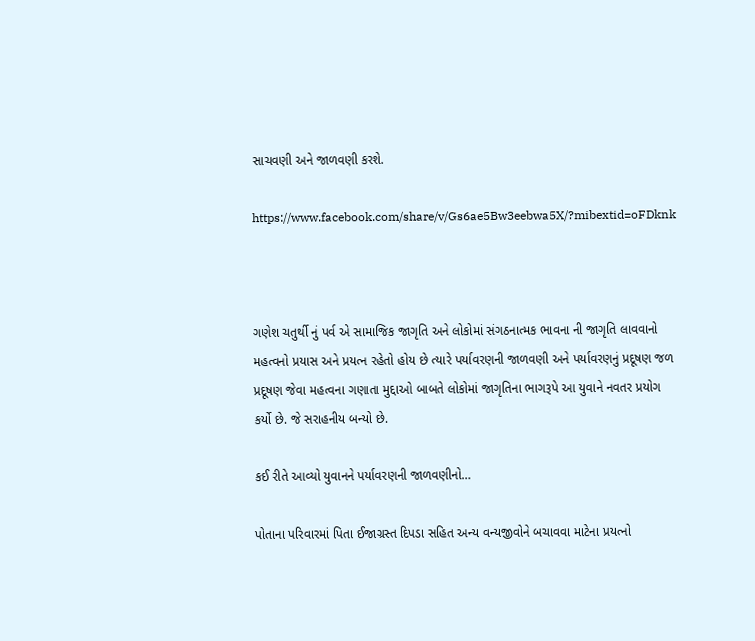સાચવણી અને જાળવણી કરશે.

https://www.facebook.com/share/v/Gs6ae5Bw3eebwa5X/?mibextid=oFDknk



ગણેશ ચતુર્થી નું પર્વ એ સામાજિક જાગૃતિ અને લોકોમાં સંગઠનાત્મક ભાવના ની જાગૃતિ લાવવાનો મહત્વનો પ્રયાસ અને પ્રયત્ન રહેતો હોય છે ત્યારે પર્યાવરણની જાળવણી અને પર્યાવરણનું પ્રદૂષણ જળ પ્રદૂષણ જેવા મહત્વના ગણાતા મુદ્દાઓ બાબતે લોકોમાં જાગૃતિના ભાગરૂપે આ યુવાને નવતર પ્રયોગ કર્યો છે. જે સરાહનીય બન્યો છે.

કઈ રીતે આવ્યો યુવાનને પર્યાવરણની જાળવણીનો…

પોતાના પરિવારમાં પિતા ઈજાગ્રસ્ત દિપડા સહિત અન્ય વન્યજીવોને બચાવવા માટેના પ્રયત્નો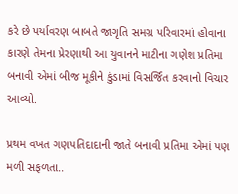કરે છે પર્યાવરણ બાબતે જાગૃતિ સમગ્ર પરિવારમાં હોવાના કારણે તેમના પ્રેરણાથી આ યુવાનને માટીના ગણેશ પ્રતિમા બનાવી એમાં બીજ મૂકીને કુંડામાં વિસર્જિત કરવાનો વિચાર આવ્યો.

પ્રથમ વખત ગણપતિદાદાની જાતે બનાવી પ્રતિમા એમાં પણ મળી સફળતા..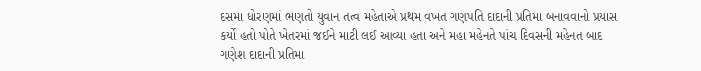દસમા ધોરણમાં ભણતો યુવાન તત્વ મહેતાએ પ્રથમ વખત ગણપતિ દાદાની પ્રતિમા બનાવવાનો પ્રયાસ કર્યો હતો પોતે ખેતરમાં જઈને માટી લઈ આવ્યા હતા અને મહા મહેનતે પાંચ દિવસની મહેનત બાદ ગણેશ દાદાની પ્રતિમા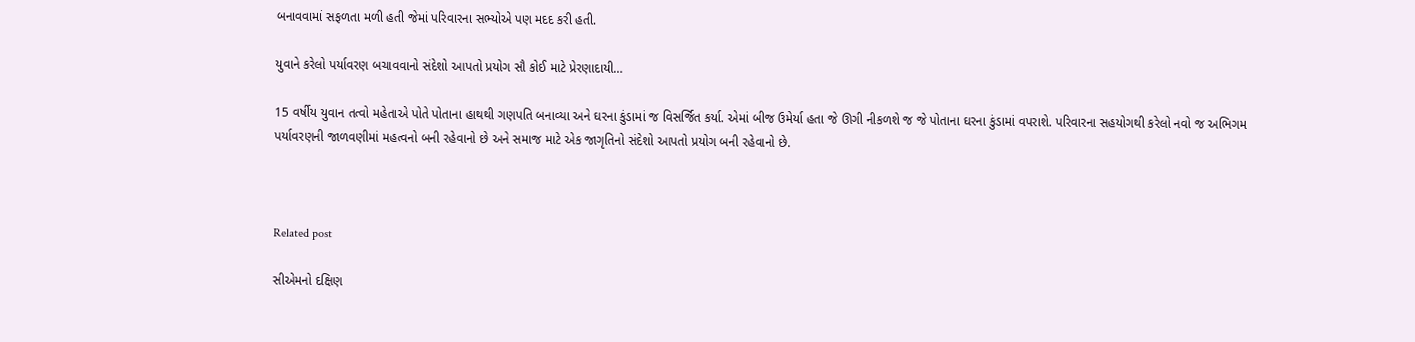બનાવવામાં સફળતા મળી હતી જેમાં પરિવારના સભ્યોએ પણ મદદ કરી હતી.

યુવાને કરેલો પર્યાવરણ બચાવવાનો સંદેશો આપતો પ્રયોગ સૌ કોઈ માટે પ્રેરણાદાયી…

15 વર્ષીય યુવાન તત્વો મહેતાએ પોતે પોતાના હાથથી ગણપતિ બનાવ્યા અને ઘરના કુંડામાં જ વિસર્જિત કર્યા. એમાં બીજ ઉમેર્યા હતા જે ઊગી નીકળશે જ જે પોતાના ઘરના કુંડામાં વપરાશે. પરિવારના સહયોગથી કરેલો નવો જ અભિગમ પર્યાવરણની જાળવણીમાં મહત્વનો બની રહેવાનો છે અને સમાજ માટે એક જાગૃતિનો સંદેશો આપતો પ્રયોગ બની રહેવાનો છે.



Related post

સીએમનો દક્ષિણ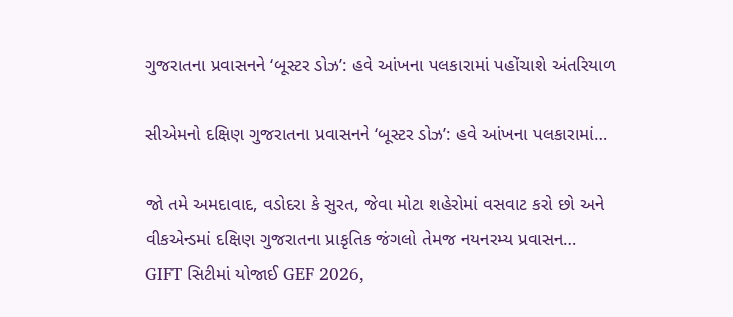ગુજરાતના પ્રવાસનને ‘બૂસ્ટર ડોઝ’: હવે આંખના પલકારામાં પહોંચાશે અંતરિયાળ

સીએમનો દક્ષિણ ગુજરાતના પ્રવાસનને ‘બૂસ્ટર ડોઝ’: હવે આંખના પલકારામાં…

જો તમે અમદાવાદ, વડોદરા કે સુરત, જેવા મોટા શહેરોમાં વસવાટ કરો છો અને વીકએન્ડમાં દક્ષિણ ગુજરાતના પ્રાકૃતિક જંગલો તેમજ નયનરમ્ય પ્રવાસન…
GIFT સિટીમાં યોજાઈ GEF 2026,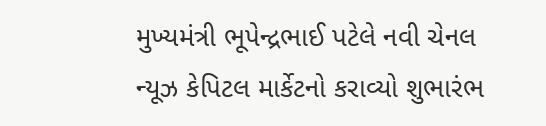મુખ્યમંત્રી ભૂપેન્દ્રભાઈ પટેલે નવી ચેનલ ન્યૂઝ કેપિટલ માર્કેટનો કરાવ્યો શુભારંભ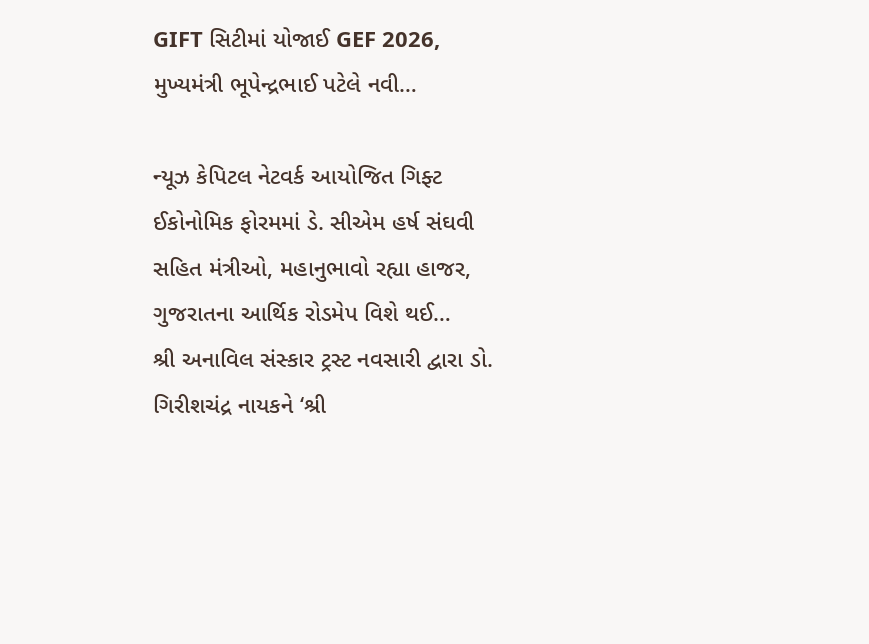GIFT સિટીમાં યોજાઈ GEF 2026, મુખ્યમંત્રી ભૂપેન્દ્રભાઈ પટેલે નવી…

ન્યૂઝ કેપિટલ નેટવર્ક આયોજિત ગિફ્ટ ઈકોનોમિક ફોરમમાં ડે. સીએમ હર્ષ સંઘવી સહિત મંત્રીઓ, મહાનુભાવો રહ્યા હાજર, ગુજરાતના આર્થિક રોડમેપ વિશે થઈ…
શ્રી અનાવિલ સંસ્કાર ટ્રસ્ટ નવસારી દ્વારા ડો. ગિરીશચંદ્ર નાયકને ‘શ્રી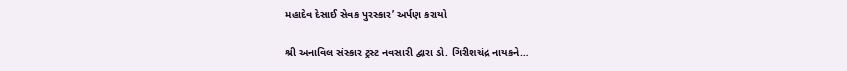મહાદેવ દેસાઈ સેવક પુરસ્કાર’ અર્પણ કરાયો

શ્રી અનાવિલ સંસ્કાર ટ્રસ્ટ નવસારી દ્વારા ડો. ગિરીશચંદ્ર નાયકને…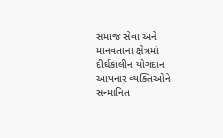સમાજ સેવા અને માનવતાના ક્ષેત્રમાં દીર્ઘકાલીન યોગદાન આપનાર વ્યક્તિઓને સન્માનિત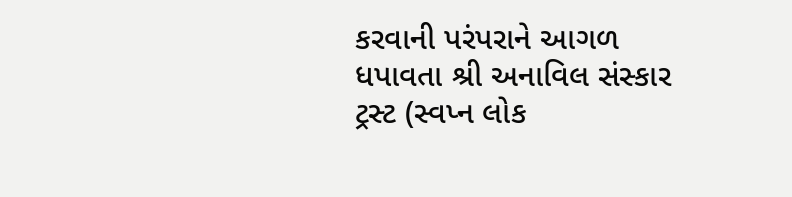કરવાની પરંપરાને આગળ ધપાવતા શ્રી અનાવિલ સંસ્કાર ટ્રસ્ટ (સ્વપ્ન લોક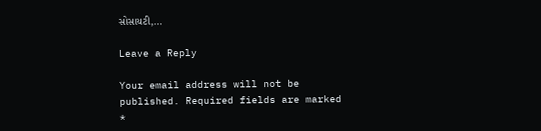સોસાયટી,…

Leave a Reply

Your email address will not be published. Required fields are marked *